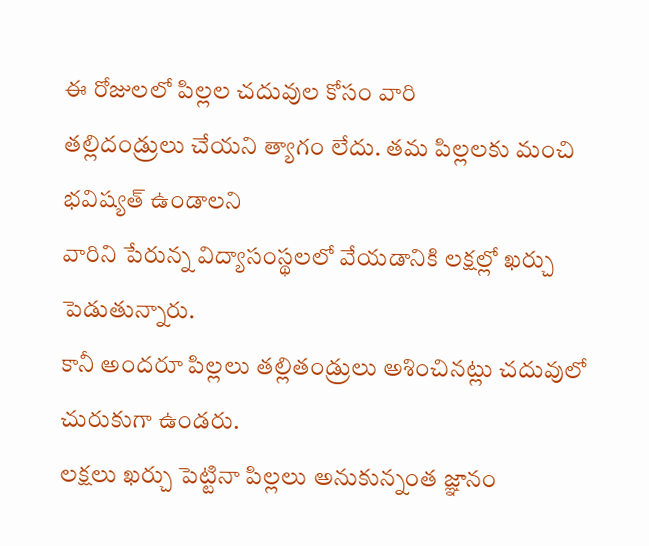ఈ రోజులలో పిల్లల చదువుల కోసం వారి
తల్లిదండ్రులు చేయని త్యాగం లేదు. తమ పిల్లలకు మంచి భవిష్యత్ ఉండాలని
వారిని పేరున్న విద్యాసంస్థలలో వేయడానికి లక్షల్లో ఖర్చు పెడుతున్నారు.
కానీ అందరూ పిల్లలు తల్లితండ్రులు అశించినట్లు చదువులో చురుకుగా ఉండరు.
లక్షలు ఖర్చు పెట్టినా పిల్లలు అనుకున్నంత జ్ఞానం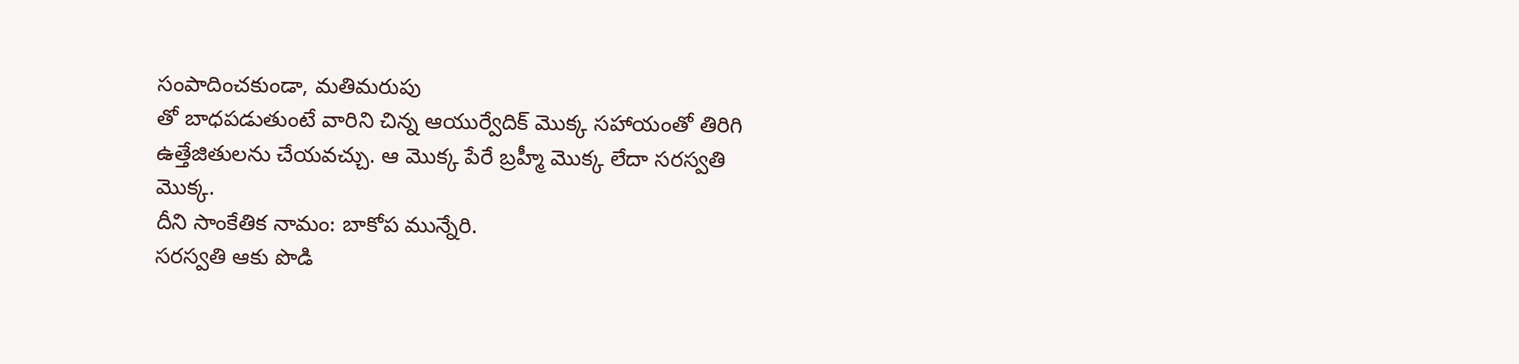సంపాదించకుండా, మతిమరుపు
తో బాధపడుతుంటే వారిని చిన్న ఆయుర్వేదిక్ మొక్క సహాయంతో తిరిగి
ఉత్తేజితులను చేయవచ్చు. ఆ మొక్క పేరే బ్రహ్మీ మొక్క లేదా సరస్వతి మొక్క.
దీని సాంకేతిక నామం: బాకోప మున్నేరి.
సరస్వతి ఆకు పొడి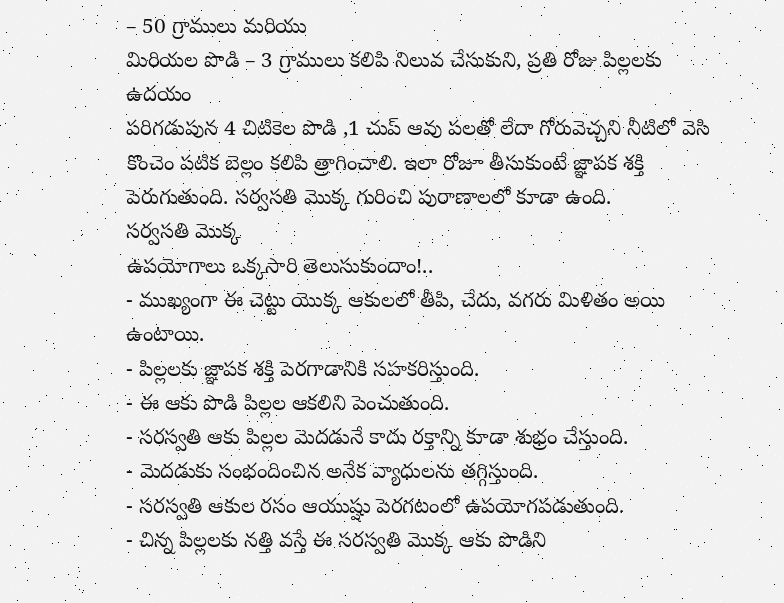– 50 గ్రాములు మరియు
మిరియల పొడి – 3 గ్రాములు కలిపి నిలువ చేసుకుని, ప్రతి రోజు పిల్లలకు ఉదయం
పరిగడుపున 4 చిటికెల పొడి ,1 చుప్ ఆవు పలతో లేదా గోరువెచ్చని నీటిలో వెసి
కొంచెం పటిక బెల్లం కలిపి త్రాగించాలి. ఇలా రోజూ తీసుకుంటే జ్ఞాపక శక్తి
పెరుగుతుంది. సర్వసతి మొక్క గురించి పురాణాలలో కూడా ఉంది.
సర్వసతి మొక్క
ఉపయోగాలు ఒక్కసారి తెలుసుకుందాం!..
- ముఖ్యంగా ఈ చెట్టు యొక్క ఆకులలో తీపి, చేదు, వగరు మిళితం అయి ఉంటాయి.
- పిల్లలకు జ్ఞాపక శక్తి పెరగాడానికి సహకరిస్తుంది.
- ఈ ఆకు పొడి పిల్లల ఆకలిని పెంచుతుంది.
- సరస్వతి ఆకు పిల్లల మెదడునే కాదు రక్తాన్ని కూడా శుభ్రం చేస్తుంది.
- మెదడుకు సంభందించిన అనేక వ్యాధులను తగ్గిస్తుంది.
- సరస్వతి ఆకుల రసం ఆయుష్షు పెరగటంలో ఉపయోగపడుతుంది.
- చిన్న పిల్లలకు నత్తి వస్తే ఈ సరస్వతి మొక్క ఆకు పొడిని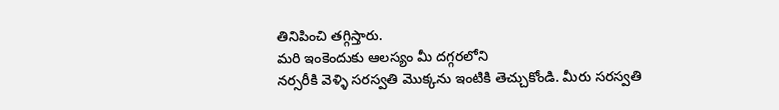తినిపించి తగ్గిస్తారు.
మరి ఇంకెందుకు ఆలస్యం మీ దగ్గరలోని
నర్సరీకి వెళ్ళి సరస్వతి మొక్కను ఇంటికి తెచ్చుకోండి. మీరు సరస్వతి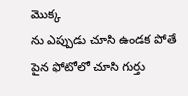మొక్క
ను ఎప్పుడు చూసి ఉండక పోతే పైన ఫోటోలో చూసి గుర్తు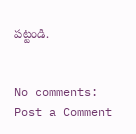పట్టండి.


No comments:
Post a Comment